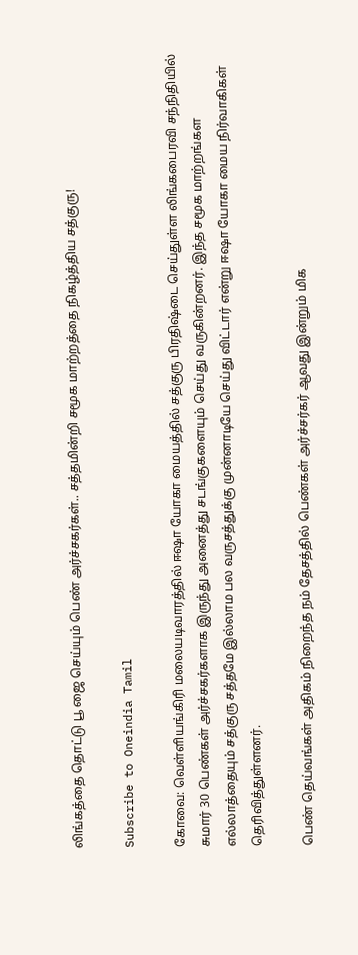லிங்கத்தை தொட்டு பூ ஜை செய்யும் பெண் அர்ச்சகர்கள்.. சத்தமின்றி சமூக மாற்றத்தை நிகழ்த்திய சத்குரு!

Subscribe to Oneindia Tamil

கோவை: வெள்ளியங்கிரி மலையடிவாரத்தில் ஈஷா யோகா மையத்தில் சத்குரு பிரதிஷ்டை செய்துள்ள லிங்கபைரவி சந்நிதியில் சுமார் 30 பெண்கள் அர்ச்சகர்களாக இருந்து அனைத்து சடங்குகளையும் செய்து வருகின்றனர். இந்த சமூக மாற்றங்கள எல்லாத்தையும் சத்குரு சத்தமே இல்லாம பல வருசத்துக்கு முன்னாடியே செய்து விட்டார் என்று ஈஷா யோகா மைய நிர்வாகிகள் தெரிவித்துள்ளனர்.

பெண் தெய்வங்கள் அதிகம் நிறைந்த நம் தேசத்தில் பெண்கள் அர்ச்சர்கர் ஆவது இன்றும் மிக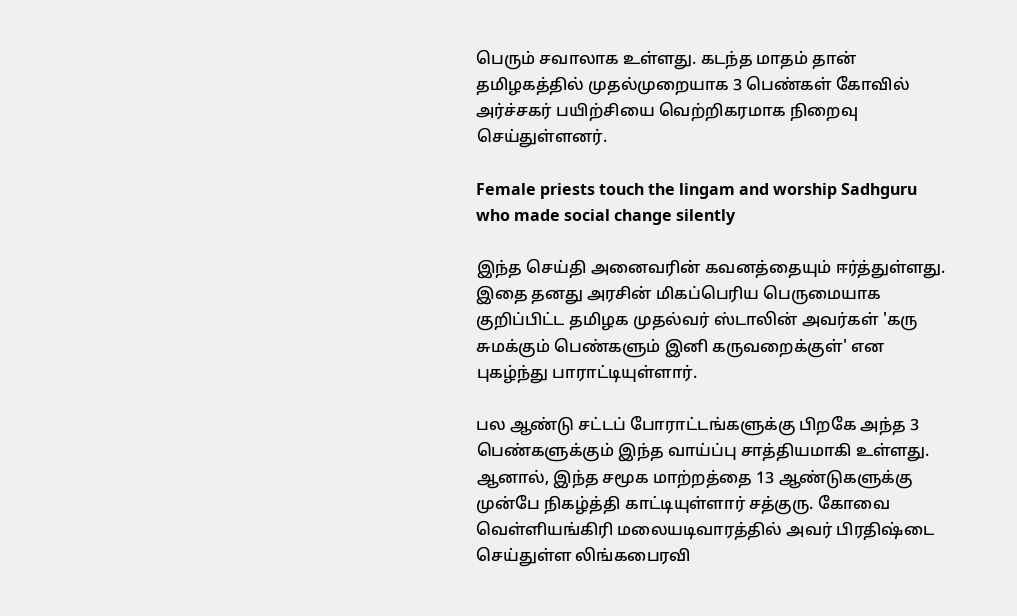பெரும் சவாலாக உள்ளது. கடந்த மாதம் தான் தமிழகத்தில் முதல்முறையாக 3 பெண்கள் கோவில் அர்ச்சகர் பயிற்சியை வெற்றிகரமாக நிறைவு செய்துள்ளனர்.

Female priests touch the lingam and worship Sadhguru who made social change silently

இந்த செய்தி அனைவரின் கவனத்தையும் ஈர்த்துள்ளது. இதை தனது அரசின் மிகப்பெரிய பெருமையாக குறிப்பிட்ட தமிழக முதல்வர் ஸ்டாலின் அவர்கள் 'கரு சுமக்கும் பெண்களும் இனி கருவறைக்குள்' என புகழ்ந்து பாராட்டியுள்ளார்.

பல ஆண்டு சட்டப் போராட்டங்களுக்கு பிறகே அந்த 3 பெண்களுக்கும் இந்த வாய்ப்பு சாத்தியமாகி உள்ளது. ஆனால், இந்த சமூக மாற்றத்தை 13 ஆண்டுகளுக்கு முன்பே நிகழ்த்தி காட்டியுள்ளார் சத்குரு. கோவை வெள்ளியங்கிரி மலையடிவாரத்தில் அவர் பிரதிஷ்டை செய்துள்ள லிங்கபைரவி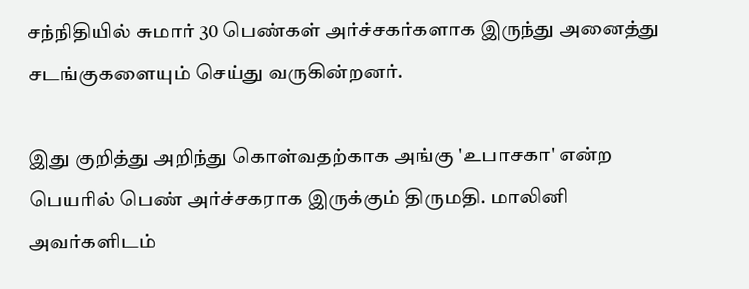சந்நிதியில் சுமார் 30 பெண்கள் அர்ச்சகர்களாக இருந்து அனைத்து சடங்குகளையும் செய்து வருகின்றனர்.

இது குறித்து அறிந்து கொள்வதற்காக அங்கு 'உபாசகா' என்ற பெயரில் பெண் அர்ச்சகராக இருக்கும் திருமதி. மாலினி அவர்களிடம்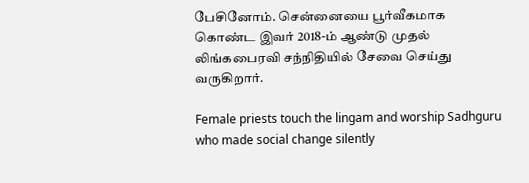பேசினோம். சென்னையை பூர்வீகமாக கொண்ட இவர் 2018-ம் ஆண்டு முதல் லிங்கபைரவி சந்நிதியில் சேவை செய்து வருகிறார்.

Female priests touch the lingam and worship Sadhguru who made social change silently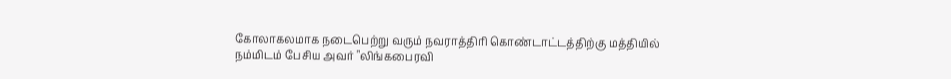கோலாகலமாக நடைபெற்று வரும் நவராத்திரி கொண்டாட்டத்திற்கு மத்தியில் நம்மிடம் பேசிய அவர் "லிங்கபைரவி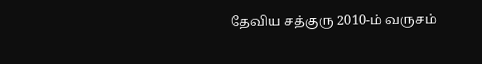தேவிய சத்குரு 2010-ம் வருசம்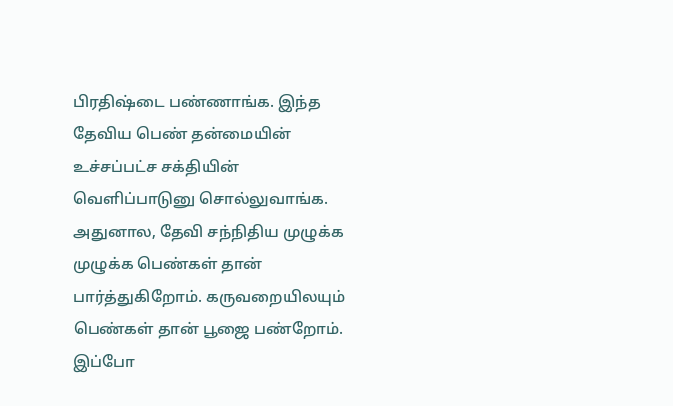பிரதிஷ்டை பண்ணாங்க. இந்த தேவிய பெண் தன்மையின் உச்சப்பட்ச சக்தியின் வெளிப்பாடுனு சொல்லுவாங்க. அதுனால, தேவி சந்நிதிய முழுக்க முழுக்க பெண்கள் தான் பார்த்துகிறோம். கருவறையிலயும் பெண்கள் தான் பூஜை பண்றோம். இப்போ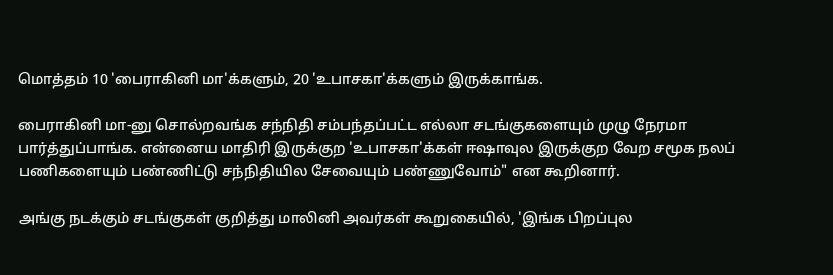மொத்தம் 10 'பைராகினி மா'க்களும், 20 'உபாசகா'க்களும் இருக்காங்க.

பைராகினி மா-னு சொல்றவங்க சந்நிதி சம்பந்தப்பட்ட எல்லா சடங்குகளையும் முழு நேரமா பார்த்துப்பாங்க. என்னைய மாதிரி இருக்குற 'உபாசகா'க்கள் ஈஷாவுல இருக்குற வேற சமூக நலப் பணிகளையும் பண்ணிட்டு சந்நிதியில சேவையும் பண்ணுவோம்" என கூறினார்.

அங்கு நடக்கும் சடங்குகள் குறித்து மாலினி அவர்கள் கூறுகையில், 'இங்க பிறப்புல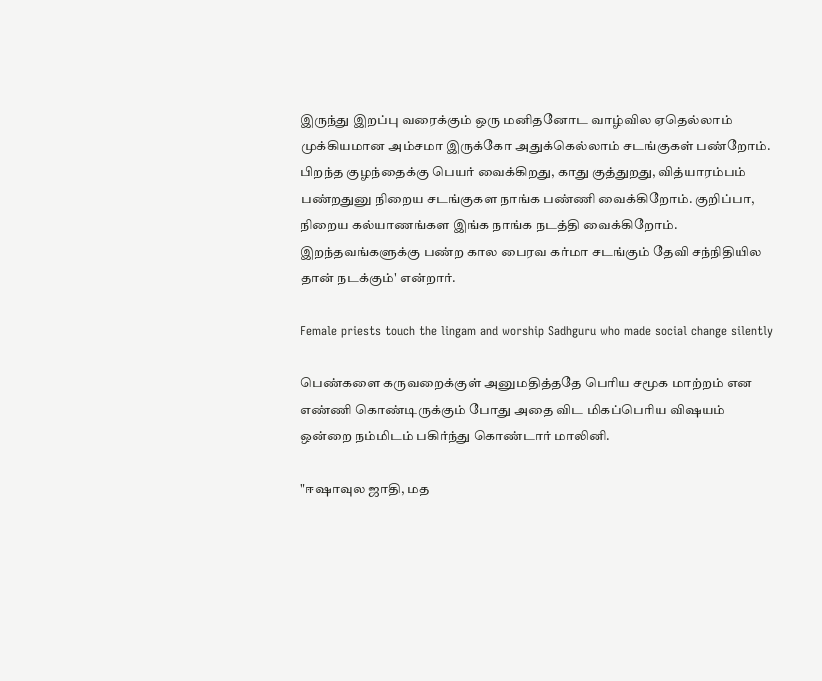இருந்து இறப்பு வரைக்கும் ஒரு மனிதனோட வாழ்வில ஏதெல்லாம் முக்கியமான அம்சமா இருக்கோ அதுக்கெல்லாம் சடங்குகள் பண்றோம். பிறந்த குழந்தைக்கு பெயர் வைக்கிறது, காது குத்துறது, வித்யாரம்பம் பண்றதுனு நிறைய சடங்குகள நாங்க பண்ணி வைக்கிறோம். குறிப்பா, நிறைய கல்யாணங்கள இங்க நாங்க நடத்தி வைக்கிறோம். இறந்தவங்களுக்கு பண்ற கால பைரவ கர்மா சடங்கும் தேவி சந்நிதியில தான் நடக்கும்' என்றார்.

Female priests touch the lingam and worship Sadhguru who made social change silently

பெண்களை கருவறைக்குள் அனுமதித்ததே பெரிய சமூக மாற்றம் என எண்ணி கொண்டிருக்கும் போது அதை விட மிகப்பெரிய விஷயம் ஒன்றை நம்மிடம் பகிர்ந்து கொண்டார் மாலினி.

"ஈஷாவுல ஜாதி, மத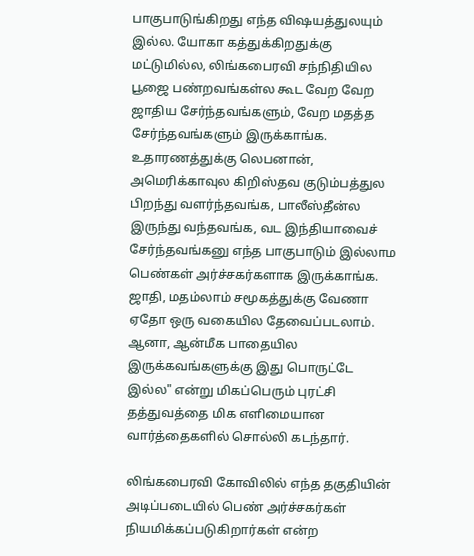பாகுபாடுங்கிறது எந்த விஷயத்துலயும் இல்ல. யோகா கத்துக்கிறதுக்கு மட்டுமில்ல, லிங்கபைரவி சந்நிதியில பூஜை பண்றவங்கள்ல கூட வேற வேற ஜாதிய சேர்ந்தவங்களும், வேற மதத்த சேர்ந்தவங்களும் இருக்காங்க. உதாரணத்துக்கு லெபனான், அமெரிக்காவுல கிறிஸ்தவ குடும்பத்துல பிறந்து வளர்ந்தவங்க, பாலீஸ்தீன்ல இருந்து வந்தவங்க, வட இந்தியாவைச் சேர்ந்தவங்கனு எந்த பாகுபாடும் இல்லாம பெண்கள் அர்ச்சகர்களாக இருக்காங்க. ஜாதி, மதம்லாம் சமூகத்துக்கு வேணா ஏதோ ஒரு வகையில தேவைப்படலாம். ஆனா, ஆன்மீக பாதையில இருக்கவங்களுக்கு இது பொருட்டே இல்ல" என்று மிகப்பெரும் புரட்சி தத்துவத்தை மிக எளிமையான வார்த்தைகளில் சொல்லி கடந்தார்.

லிங்கபைரவி கோவிலில் எந்த தகுதியின் அடிப்படையில் பெண் அர்ச்சகர்கள் நியமிக்கப்படுகிறார்கள் என்ற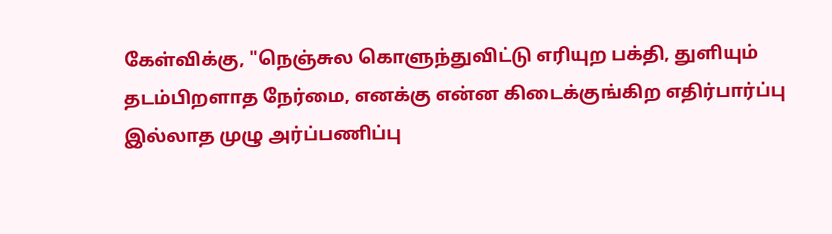கேள்விக்கு, "நெஞ்சுல கொளுந்துவிட்டு எரியுற பக்தி, துளியும் தடம்பிறளாத நேர்மை, எனக்கு என்ன கிடைக்குங்கிற எதிர்பார்ப்பு இல்லாத முழு அர்ப்பணிப்பு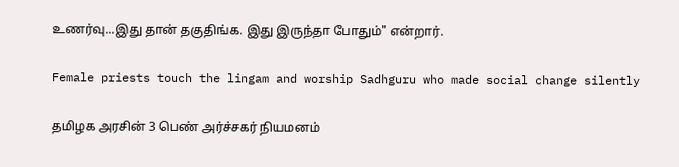உணர்வு...இது தான் தகுதிங்க. இது இருந்தா போதும்" என்றார்.

Female priests touch the lingam and worship Sadhguru who made social change silently

தமிழக அரசின் 3 பெண் அர்ச்சகர் நியமனம்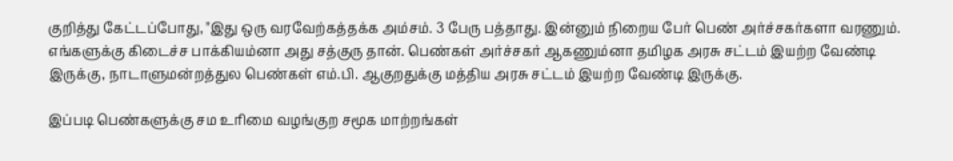குறித்து கேட்டப்போது, "இது ஒரு வரவேற்கத்தக்க அம்சம். 3 பேரு பத்தாது. இன்னும் நிறைய பேர் பெண் அர்ச்சகர்களா வரணும். எங்களுக்கு கிடைச்ச பாக்கியம்னா அது சத்குரு தான். பெண்கள் அர்ச்சகர் ஆகணும்னா தமிழக அரசு சட்டம் இயற்ற வேண்டி இருக்கு, நாடாளுமன்றத்துல பெண்கள் எம்.பி. ஆகுறதுக்கு மத்திய அரசு சட்டம் இயற்ற வேண்டி இருக்கு.

இப்படி பெண்களுக்கு சம உரிமை வழங்குற சமூக மாற்றங்கள்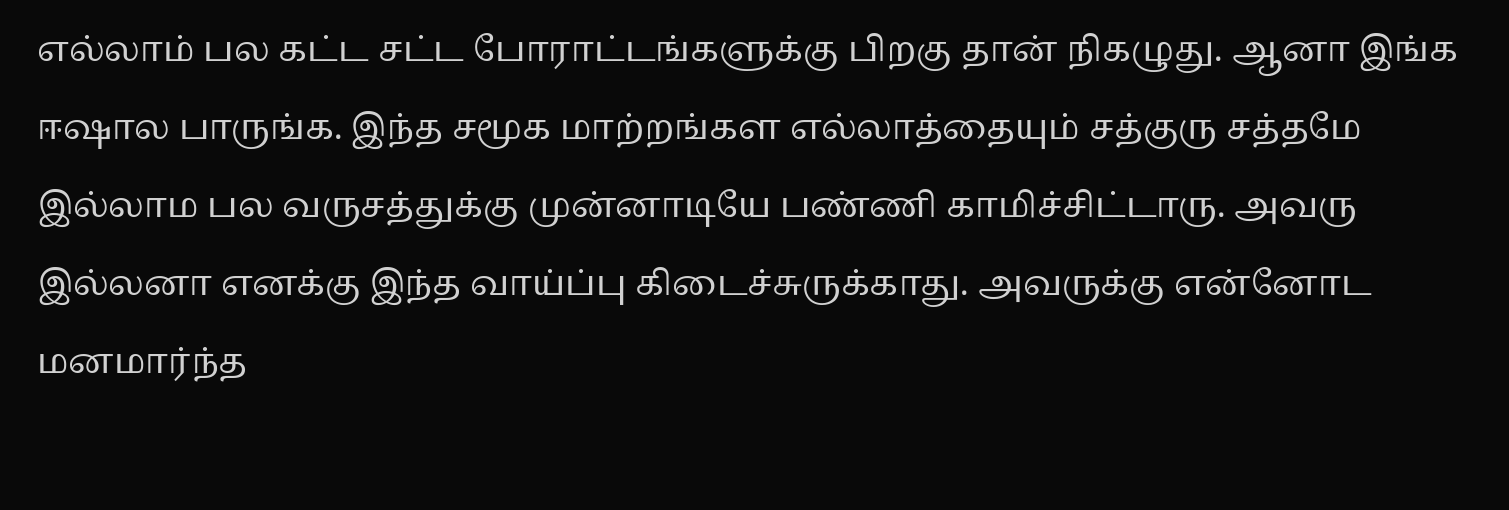எல்லாம் பல கட்ட சட்ட போராட்டங்களுக்கு பிறகு தான் நிகழுது. ஆனா இங்க ஈஷால பாருங்க. இந்த சமூக மாற்றங்கள எல்லாத்தையும் சத்குரு சத்தமே இல்லாம பல வருசத்துக்கு முன்னாடியே பண்ணி காமிச்சிட்டாரு. அவரு இல்லனா எனக்கு இந்த வாய்ப்பு கிடைச்சுருக்காது. அவருக்கு என்னோட மனமார்ந்த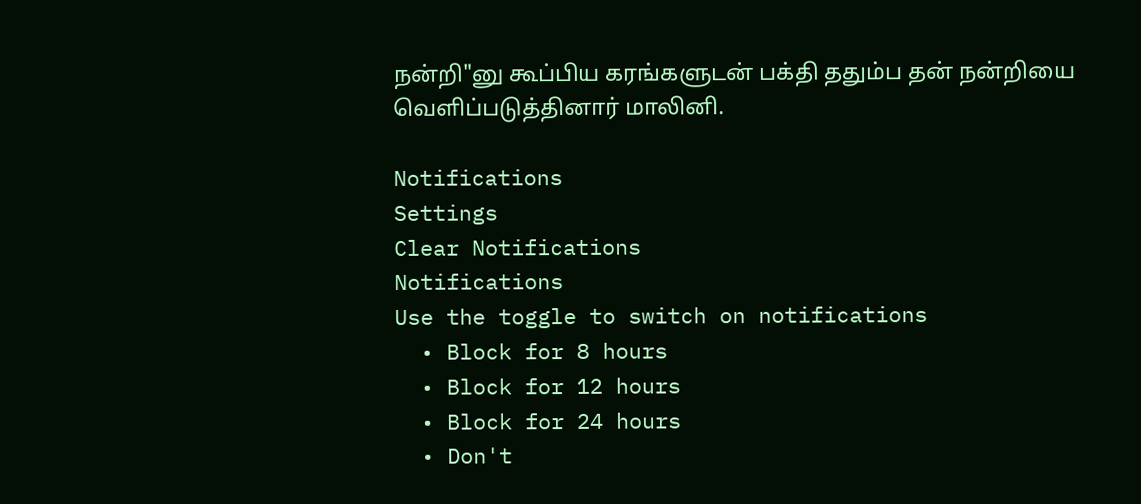நன்றி"னு கூப்பிய கரங்களுடன் பக்தி ததும்ப தன் நன்றியை வெளிப்படுத்தினார் மாலினி.

Notifications
Settings
Clear Notifications
Notifications
Use the toggle to switch on notifications
  • Block for 8 hours
  • Block for 12 hours
  • Block for 24 hours
  • Don't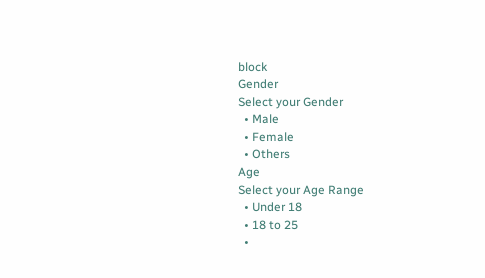block
Gender
Select your Gender
  • Male
  • Female
  • Others
Age
Select your Age Range
  • Under 18
  • 18 to 25
  •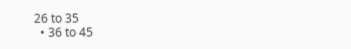26 to 35
  • 36 to 45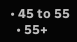• 45 to 55
  • 55+